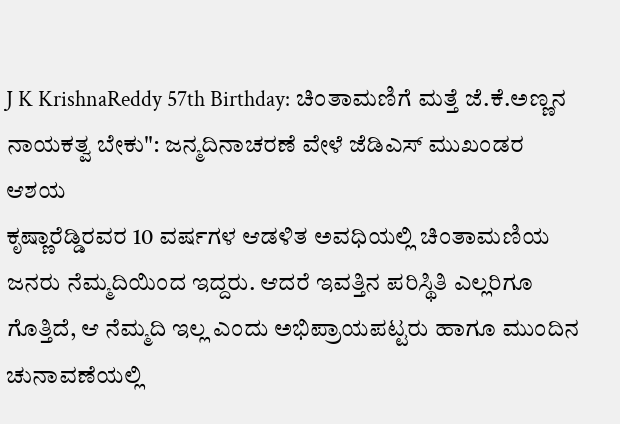J K KrishnaReddy 57th Birthday: ಚಿಂತಾಮಣಿಗೆ ಮತ್ತೆ ಜೆ.ಕೆ.ಅಣ್ಣನ ನಾಯಕತ್ವ ಬೇಕು": ಜನ್ಮದಿನಾಚರಣೆ ವೇಳೆ ಜೆಡಿಎಸ್ ಮುಖಂಡರ ಆಶಯ
ಕೃಷ್ಣಾರೆಡ್ಡಿರವರ 10 ವರ್ಷಗಳ ಆಡಳಿತ ಅವಧಿಯಲ್ಲಿ ಚಿಂತಾಮಣಿಯ ಜನರು ನೆಮ್ಮದಿಯಿಂದ ಇದ್ದರು. ಆದರೆ ಇವತ್ತಿನ ಪರಿಸ್ಥಿತಿ ಎಲ್ಲರಿಗೂ ಗೊತ್ತಿದೆ, ಆ ನೆಮ್ಮದಿ ಇಲ್ಲ ಎಂದು ಅಭಿಪ್ರಾಯಪಟ್ಟರು ಹಾಗೂ ಮುಂದಿನ ಚುನಾವಣೆಯಲ್ಲಿ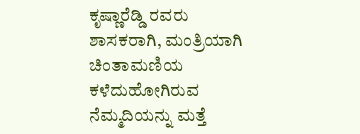ಕೃಷ್ಣಾರೆಡ್ಡಿ ರವರು ಶಾಸಕರಾಗಿ, ಮಂತ್ರಿಯಾಗಿ ಚಿಂತಾಮಣಿಯ ಕಳೆದುಹೋಗಿರುವ ನೆಮ್ಮದಿಯನ್ನು ಮತ್ತೆ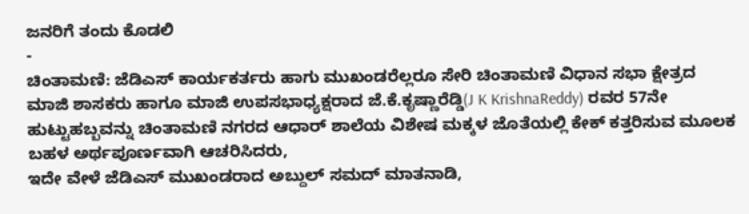ಜನರಿಗೆ ತಂದು ಕೊಡಲಿ
-
ಚಿಂತಾಮಣಿ: ಜೆಡಿಎಸ್ ಕಾರ್ಯಕರ್ತರು ಹಾಗು ಮುಖಂಡರೆಲ್ಲರೂ ಸೇರಿ ಚಿಂತಾಮಣಿ ವಿಧಾನ ಸಭಾ ಕ್ಷೇತ್ರದ ಮಾಜಿ ಶಾಸಕರು ಹಾಗೂ ಮಾಜಿ ಉಪಸಭಾಧ್ಯಕ್ಷರಾದ ಜೆ.ಕೆ.ಕೃಷ್ಣಾರೆಡ್ಡಿ(J K KrishnaReddy) ರವರ 57ನೇ ಹುಟ್ಟುಹಬ್ಬವನ್ನು ಚಿಂತಾಮಣಿ ನಗರದ ಆಧಾರ್ ಶಾಲೆಯ ವಿಶೇಷ ಮಕ್ಕಳ ಜೊತೆಯಲ್ಲಿ ಕೇಕ್ ಕತ್ತರಿಸುವ ಮೂಲಕ ಬಹಳ ಅರ್ಥಪೂರ್ಣವಾಗಿ ಆಚರಿಸಿದರು,
ಇದೇ ವೇಳೆ ಜೆಡಿಎಸ್ ಮುಖಂಡರಾದ ಅಬ್ದುಲ್ ಸಮದ್ ಮಾತನಾಡಿ,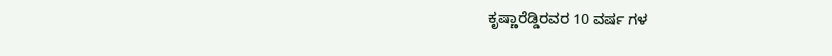ಕೃಷ್ಣಾರೆಡ್ಡಿರವರ 10 ವರ್ಷ ಗಳ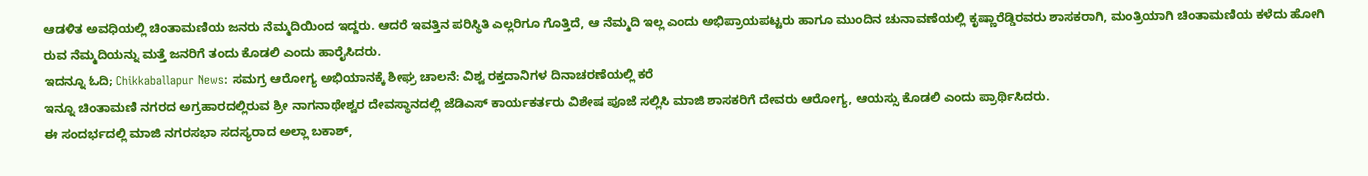ಆಡಳಿತ ಅವಧಿಯಲ್ಲಿ ಚಿಂತಾಮಣಿಯ ಜನರು ನೆಮ್ಮದಿಯಿಂದ ಇದ್ದರು. ಆದರೆ ಇವತ್ತಿನ ಪರಿಸ್ಥಿತಿ ಎಲ್ಲರಿಗೂ ಗೊತ್ತಿದೆ, ಆ ನೆಮ್ಮದಿ ಇಲ್ಲ ಎಂದು ಅಭಿಪ್ರಾಯಪಟ್ಟರು ಹಾಗೂ ಮುಂದಿನ ಚುನಾವಣೆಯಲ್ಲಿ ಕೃಷ್ಣಾರೆಡ್ಡಿರವರು ಶಾಸಕರಾಗಿ, ಮಂತ್ರಿಯಾಗಿ ಚಿಂತಾಮಣಿಯ ಕಳೆದು ಹೋಗಿ ರುವ ನೆಮ್ಮದಿಯನ್ನು ಮತ್ತೆ ಜನರಿಗೆ ತಂದು ಕೊಡಲಿ ಎಂದು ಹಾರೈಸಿದರು.
ಇದನ್ನೂ ಓದಿ; Chikkaballapur News: ಸಮಗ್ರ ಆರೋಗ್ಯ ಅಭಿಯಾನಕ್ಕೆ ಶೀಘ್ರ ಚಾಲನೆ: ವಿಶ್ವ ರಕ್ತದಾನಿಗಳ ದಿನಾಚರಣೆಯಲ್ಲಿ ಕರೆ
ಇನ್ನೂ ಚಿಂತಾಮಣಿ ನಗರದ ಅಗ್ರಹಾರದಲ್ಲಿರುವ ಶ್ರೀ ನಾಗನಾಥೇಶ್ವರ ದೇವಸ್ಥಾನದಲ್ಲಿ ಜೆಡಿಎಸ್ ಕಾರ್ಯಕರ್ತರು ವಿಶೇಷ ಪೂಜೆ ಸಲ್ಲಿಸಿ ಮಾಜಿ ಶಾಸಕರಿಗೆ ದೇವರು ಆರೋಗ್ಯ, ಆಯಸ್ಸು ಕೊಡಲಿ ಎಂದು ಪ್ರಾರ್ಥಿಸಿದರು.
ಈ ಸಂದರ್ಭದಲ್ಲಿ ಮಾಜಿ ನಗರಸಭಾ ಸದಸ್ಯರಾದ ಅಲ್ಲಾ ಬಕಾಶ್,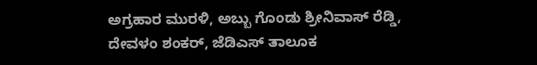ಅಗ್ರಹಾರ ಮುರಳಿ, ಅಬ್ಬು ಗೊಂಡು ಶ್ರೀನಿವಾಸ್ ರೆಡ್ಡಿ, ದೇವಳಂ ಶಂಕರ್, ಜೆಡಿಎಸ್ ತಾಲೂಕ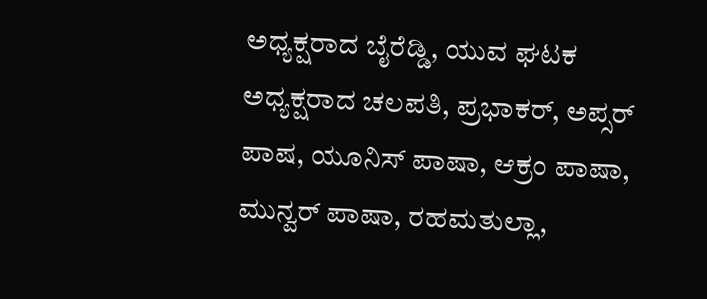ಅಧ್ಯಕ್ಷರಾದ ಬೈರೆಡ್ಡಿ, ಯುವ ಘಟಕ ಅಧ್ಯಕ್ಷರಾದ ಚಲಪತಿ, ಪ್ರಭಾಕರ್, ಅಪ್ಸರ್ ಪಾಷ, ಯೂನಿಸ್ ಪಾಷಾ, ಆಕ್ರಂ ಪಾಷಾ, ಮುನ್ವರ್ ಪಾಷಾ, ರಹಮತುಲ್ಲಾ,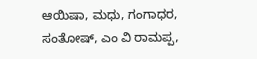ಆಯಿಷಾ, ಮಧು, ಗಂಗಾಧರ, ಸಂತೋಷ್, ಎಂ ವಿ ರಾಮಪ್ಪ,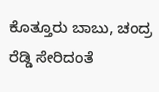ಕೊತ್ತೂರು ಬಾಬು, ಚಂದ್ರ ರೆಡ್ಡಿ ಸೇರಿದಂತೆ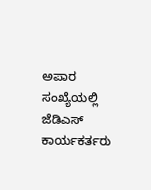ಅಪಾರ ಸಂಖ್ಯೆಯಲ್ಲಿ ಜೆಡಿಎಸ್ ಕಾರ್ಯಕರ್ತರು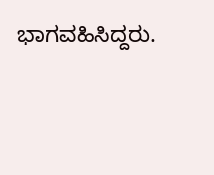ಭಾಗವಹಿಸಿದ್ದರು.